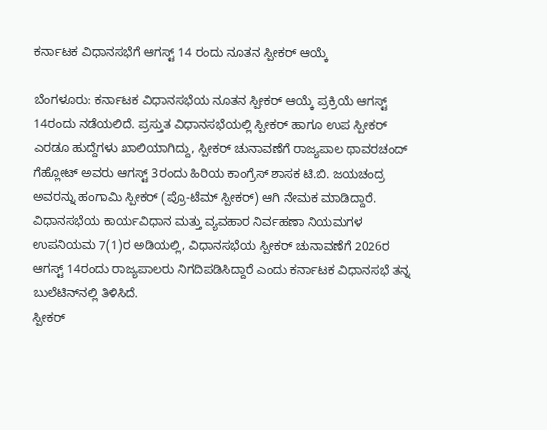ಕರ್ನಾಟಕ ವಿಧಾನಸಭೆಗೆ ಆಗಸ್ಟ್ 14 ರಂದು ನೂತನ ಸ್ಪೀಕರ್ ಆಯ್ಕೆ

ಬೆಂಗಳೂರು: ಕರ್ನಾಟಕ ವಿಧಾನಸಭೆಯ ನೂತನ ಸ್ಪೀಕರ್ ಆಯ್ಕೆ ಪ್ರಕ್ರಿಯೆ ಆಗಸ್ಟ್ 14ರಂದು ನಡೆಯಲಿದೆ. ಪ್ರಸ್ತುತ ವಿಧಾನಸಭೆಯಲ್ಲಿ ಸ್ಪೀಕರ್ ಹಾಗೂ ಉಪ ಸ್ಪೀಕರ್ ಎರಡೂ ಹುದ್ದೆಗಳು ಖಾಲಿಯಾಗಿದ್ದು, ಸ್ಪೀಕರ್ ಚುನಾವಣೆಗೆ ರಾಜ್ಯಪಾಲ ಥಾವರಚಂದ್ ಗೆಹ್ಲೋಟ್ ಅವರು ಆಗಸ್ಟ್ 3ರಂದು ಹಿರಿಯ ಕಾಂಗ್ರೆಸ್ ಶಾಸಕ ಟಿ.ಬಿ. ಜಯಚಂದ್ರ ಅವರನ್ನು ಹಂಗಾಮಿ ಸ್ಪೀಕರ್ (ಪ್ರೊ-ಟೆಮ್ ಸ್ಪೀಕರ್) ಆಗಿ ನೇಮಕ ಮಾಡಿದ್ದಾರೆ.
ವಿಧಾನಸಭೆಯ ಕಾರ್ಯವಿಧಾನ ಮತ್ತು ವ್ಯವಹಾರ ನಿರ್ವಹಣಾ ನಿಯಮಗಳ ಉಪನಿಯಮ 7(1)ರ ಅಡಿಯಲ್ಲಿ, ವಿಧಾನಸಭೆಯ ಸ್ಪೀಕರ್ ಚುನಾವಣೆಗೆ 2026ರ ಆಗಸ್ಟ್ 14ರಂದು ರಾಜ್ಯಪಾಲರು ನಿಗದಿಪಡಿಸಿದ್ದಾರೆ ಎಂದು ಕರ್ನಾಟಕ ವಿಧಾನಸಭೆ ತನ್ನ ಬುಲೆಟಿನ್‌ನಲ್ಲಿ ತಿಳಿಸಿದೆ.
ಸ್ಪೀಕರ್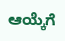ಆಯ್ಕೆಗೆ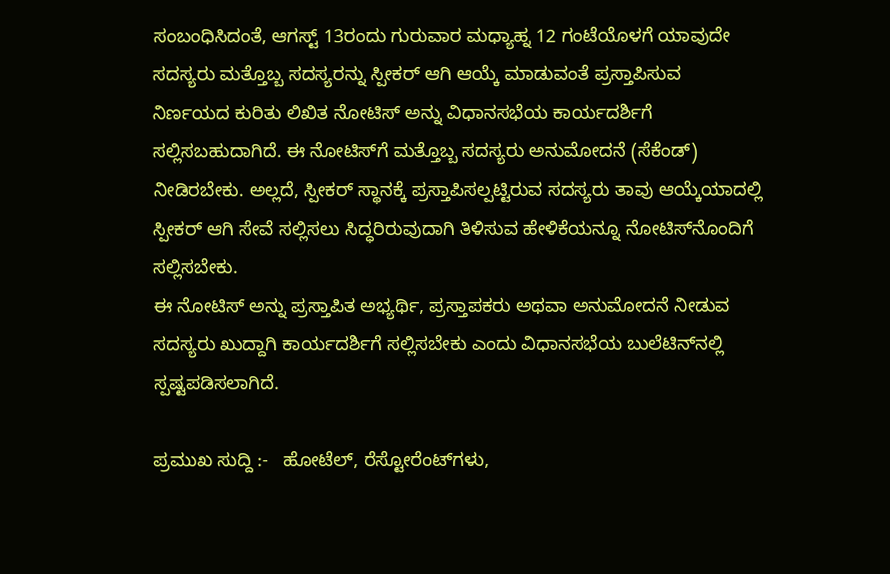ಸಂಬಂಧಿಸಿದಂತೆ, ಆಗಸ್ಟ್ 13ರಂದು ಗುರುವಾರ ಮಧ್ಯಾಹ್ನ 12 ಗಂಟೆಯೊಳಗೆ ಯಾವುದೇ ಸದಸ್ಯರು ಮತ್ತೊಬ್ಬ ಸದಸ್ಯರನ್ನು ಸ್ಪೀಕರ್ ಆಗಿ ಆಯ್ಕೆ ಮಾಡುವಂತೆ ಪ್ರಸ್ತಾಪಿಸುವ ನಿರ್ಣಯದ ಕುರಿತು ಲಿಖಿತ ನೋಟಿಸ್ ಅನ್ನು ವಿಧಾನಸಭೆಯ ಕಾರ್ಯದರ್ಶಿಗೆ ಸಲ್ಲಿಸಬಹುದಾಗಿದೆ. ಈ ನೋಟಿಸ್‌ಗೆ ಮತ್ತೊಬ್ಬ ಸದಸ್ಯರು ಅನುಮೋದನೆ (ಸೆಕೆಂಡ್) ನೀಡಿರಬೇಕು. ಅಲ್ಲದೆ, ಸ್ಪೀಕರ್ ಸ್ಥಾನಕ್ಕೆ ಪ್ರಸ್ತಾಪಿಸಲ್ಪಟ್ಟಿರುವ ಸದಸ್ಯರು ತಾವು ಆಯ್ಕೆಯಾದಲ್ಲಿ ಸ್ಪೀಕರ್ ಆಗಿ ಸೇವೆ ಸಲ್ಲಿಸಲು ಸಿದ್ಧರಿರುವುದಾಗಿ ತಿಳಿಸುವ ಹೇಳಿಕೆಯನ್ನೂ ನೋಟಿಸ್‌ನೊಂದಿಗೆ ಸಲ್ಲಿಸಬೇಕು.
ಈ ನೋಟಿಸ್ ಅನ್ನು ಪ್ರಸ್ತಾಪಿತ ಅಭ್ಯರ್ಥಿ, ಪ್ರಸ್ತಾಪಕರು ಅಥವಾ ಅನುಮೋದನೆ ನೀಡುವ ಸದಸ್ಯರು ಖುದ್ದಾಗಿ ಕಾರ್ಯದರ್ಶಿಗೆ ಸಲ್ಲಿಸಬೇಕು ಎಂದು ವಿಧಾನಸಭೆಯ ಬುಲೆಟಿನ್‌ನಲ್ಲಿ ಸ್ಪಷ್ಟಪಡಿಸಲಾಗಿದೆ.

ಪ್ರಮುಖ ಸುದ್ದಿ :-   ಹೋಟೆಲ್‌, ರೆಸ್ಟೋರೆಂಟ್‌ಗಳು,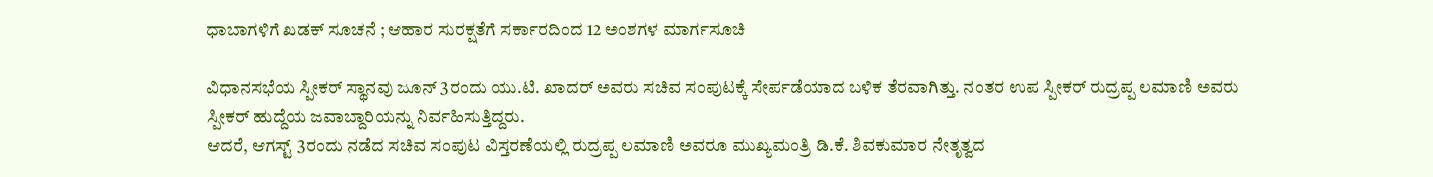ಧಾಬಾಗಳಿಗೆ ಖಡಕ್‌ ಸೂಚನೆ ; ಆಹಾರ ಸುರಕ್ಷತೆಗೆ ಸರ್ಕಾರದಿಂದ 12 ಅಂಶಗಳ ಮಾರ್ಗಸೂಚಿ

ವಿಧಾನಸಭೆಯ ಸ್ಪೀಕರ್ ಸ್ಥಾನವು ಜೂನ್ 3ರಂದು ಯು.ಟಿ. ಖಾದರ್ ಅವರು ಸಚಿವ ಸಂಪುಟಕ್ಕೆ ಸೇರ್ಪಡೆಯಾದ ಬಳಿಕ ತೆರವಾಗಿತ್ತು. ನಂತರ ಉಪ ಸ್ಪೀಕರ್ ರುದ್ರಪ್ಪ ಲಮಾಣಿ ಅವರು ಸ್ಪೀಕರ್ ಹುದ್ದೆಯ ಜವಾಬ್ದಾರಿಯನ್ನು ನಿರ್ವಹಿಸುತ್ತಿದ್ದರು.
ಆದರೆ, ಆಗಸ್ಟ್ 3ರಂದು ನಡೆದ ಸಚಿವ ಸಂಪುಟ ವಿಸ್ತರಣೆಯಲ್ಲಿ ರುದ್ರಪ್ಪ ಲಮಾಣಿ ಅವರೂ ಮುಖ್ಯಮಂತ್ರಿ ಡಿ.ಕೆ. ಶಿವಕುಮಾರ ನೇತೃತ್ವದ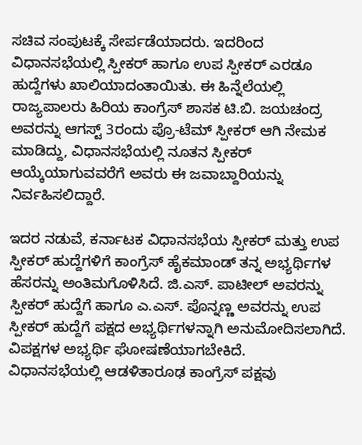ಸಚಿವ ಸಂಪುಟಕ್ಕೆ ಸೇರ್ಪಡೆಯಾದರು. ಇದರಿಂದ ವಿಧಾನಸಭೆಯಲ್ಲಿ ಸ್ಪೀಕರ್ ಹಾಗೂ ಉಪ ಸ್ಪೀಕರ್ ಎರಡೂ ಹುದ್ದೆಗಳು ಖಾಲಿಯಾದಂತಾಯಿತು. ಈ ಹಿನ್ನೆಲೆಯಲ್ಲಿ ರಾಜ್ಯಪಾಲರು ಹಿರಿಯ ಕಾಂಗ್ರೆಸ್ ಶಾಸಕ ಟಿ.ಬಿ. ಜಯಚಂದ್ರ ಅವರನ್ನು ಆಗಸ್ಟ್ 3ರಂದು ಪ್ರೊ-ಟೆಮ್ ಸ್ಪೀಕರ್ ಆಗಿ ನೇಮಕ ಮಾಡಿದ್ದು, ವಿಧಾನಸಭೆಯಲ್ಲಿ ನೂತನ ಸ್ಪೀಕರ್ ಆಯ್ಕೆಯಾಗುವವರೆಗೆ ಅವರು ಈ ಜವಾಬ್ದಾರಿಯನ್ನು ನಿರ್ವಹಿಸಲಿದ್ದಾರೆ.

ಇದರ ನಡುವೆ, ಕರ್ನಾಟಕ ವಿಧಾನಸಭೆಯ ಸ್ಪೀಕರ್ ಮತ್ತು ಉಪ ಸ್ಪೀಕರ್ ಹುದ್ದೆಗಳಿಗೆ ಕಾಂಗ್ರೆಸ್ ಹೈಕಮಾಂಡ್ ತನ್ನ ಅಭ್ಯರ್ಥಿಗಳ ಹೆಸರನ್ನು ಅಂತಿಮಗೊಳಿಸಿದೆ. ಜಿ.ಎಸ್. ಪಾಟೀಲ್ ಅವರನ್ನು ಸ್ಪೀಕರ್ ಹುದ್ದೆಗೆ ಹಾಗೂ ಎ.ಎಸ್. ಪೊನ್ನಣ್ಣ ಅವರನ್ನು ಉಪ ಸ್ಪೀಕರ್ ಹುದ್ದೆಗೆ ಪಕ್ಷದ ಅಭ್ಯರ್ಥಿಗಳನ್ನಾಗಿ ಅನುಮೋದಿಸಲಾಗಿದೆ. ವಿಪಕ್ಷಗಳ ಅಭ್ಯರ್ಥಿ ಘೋಷಣೆಯಾಗಬೇಕಿದೆ.
ವಿಧಾನಸಭೆಯಲ್ಲಿ ಆಡಳಿತಾರೂಢ ಕಾಂಗ್ರೆಸ್ ಪಕ್ಷವು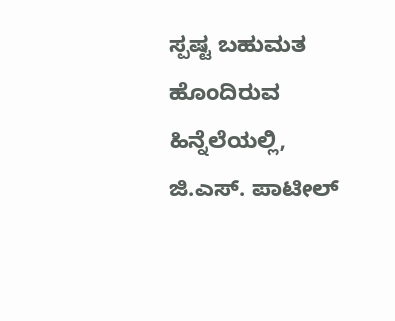ಸ್ಪಷ್ಟ ಬಹುಮತ ಹೊಂದಿರುವ ಹಿನ್ನೆಲೆಯಲ್ಲಿ, ಜಿ.ಎಸ್. ಪಾಟೀಲ್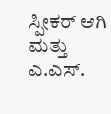ಸ್ಪೀಕರ್ ಆಗಿ ಮತ್ತು ಎ.ಎಸ್.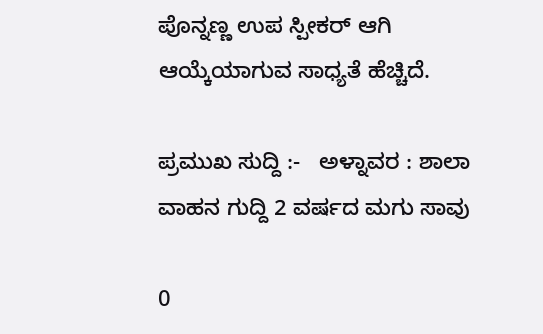ಪೊನ್ನಣ್ಣ ಉಪ ಸ್ಪೀಕರ್ ಆಗಿ ಆಯ್ಕೆಯಾಗುವ ಸಾಧ್ಯತೆ ಹೆಚ್ಚಿದೆ.

ಪ್ರಮುಖ ಸುದ್ದಿ :-   ಅಳ್ನಾವರ : ಶಾಲಾ ವಾಹನ ಗುದ್ದಿ 2 ವರ್ಷದ ಮಗು ಸಾವು

0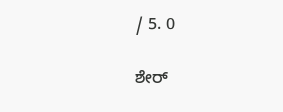/ 5. 0

ಶೇರ್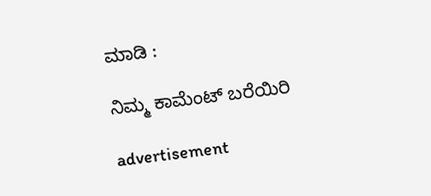ಮಾಡಿ :

ನಿಮ್ಮ ಕಾಮೆಂಟ್ ಬರೆಯಿರಿ

advertisement